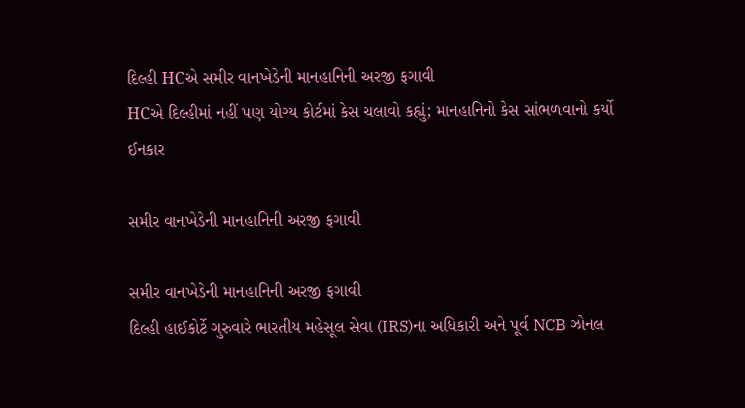દિલ્હી HCએ સમીર વાનખેડેની માનહાનિની અરજી ફગાવી
HCએ દિલ્હીમાં નહીં પણ યોગ્ય કોર્ટમાં કેસ ચલાવો કહ્યું; માનહાનિનો કેસ સાંભળવાનો કર્યો ઈનકાર

સમીર વાનખેડેની માનહાનિની અરજી ફગાવી

સમીર વાનખેડેની માનહાનિની અરજી ફગાવી
દિલ્હી હાઈકોર્ટે ગુરુવારે ભારતીય મહેસૂલ સેવા (IRS)ના અધિકારી અને પૂર્વ NCB ઝોનલ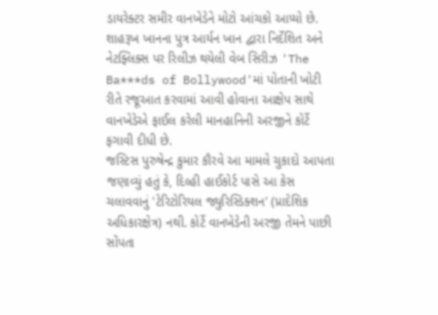ડાયરેક્ટર સમીર વાનખેડેને મોટો આંચકો આપ્યો છે. શાહરૂખ ખાનના પુત્ર આર્યન ખાન દ્વારા નિર્દેશિત અને નેટફ્લિક્સ પર રિલીઝ થયેલી વેબ સિરીઝ 'The Ba***ds of Bollywood'માં પોતાની ખોટી રીતે રજૂઆત કરવામાં આવી હોવાના આક્ષેપ સાથે વાનખેડેએ ફાઈલ કરેલી માનહાનિની અરજીને કોર્ટે ફગાવી દીધી છે.
જસ્ટિસ પુરુષેન્દ્ર કુમાર કૌરવે આ મામલે ચુકાદો આપતા જણાવ્યું હતું કે, દિલ્હી હાઈકોર્ટ પાસે આ કેસ ચલાવવાનું 'ટેરિટોરિયલ જ્યુરિસ્ડિક્શન' (પ્રાદેશિક અધિકારક્ષેત્ર) નથી. કોર્ટે વાનખેડેની અરજી તેમને પાછી સોંપતા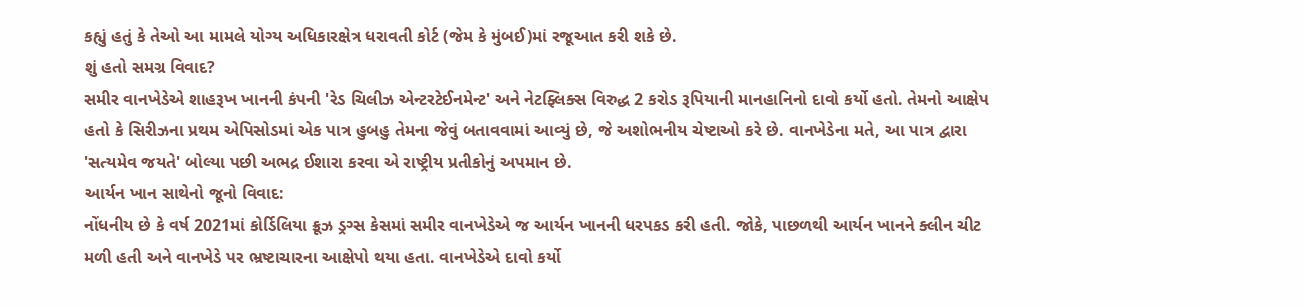કહ્યું હતું કે તેઓ આ મામલે યોગ્ય અધિકારક્ષેત્ર ધરાવતી કોર્ટ (જેમ કે મુંબઈ)માં રજૂઆત કરી શકે છે.
શું હતો સમગ્ર વિવાદ?
સમીર વાનખેડેએ શાહરૂખ ખાનની કંપની 'રેડ ચિલીઝ એન્ટરટેઈનમેન્ટ' અને નેટફ્લિક્સ વિરુદ્ધ 2 કરોડ રૂપિયાની માનહાનિનો દાવો કર્યો હતો. તેમનો આક્ષેપ હતો કે સિરીઝના પ્રથમ એપિસોડમાં એક પાત્ર હુબહુ તેમના જેવું બતાવવામાં આવ્યું છે, જે અશોભનીય ચેષ્ટાઓ કરે છે. વાનખેડેના મતે, આ પાત્ર દ્વારા 'સત્યમેવ જયતે' બોલ્યા પછી અભદ્ર ઈશારા કરવા એ રાષ્ટ્રીય પ્રતીકોનું અપમાન છે.
આર્યન ખાન સાથેનો જૂનો વિવાદ:
નોંધનીય છે કે વર્ષ 2021માં કોર્ડિલિયા ક્રૂઝ ડ્રગ્સ કેસમાં સમીર વાનખેડેએ જ આર્યન ખાનની ધરપકડ કરી હતી. જોકે, પાછળથી આર્યન ખાનને ક્લીન ચીટ મળી હતી અને વાનખેડે પર ભ્રષ્ટાચારના આક્ષેપો થયા હતા. વાનખેડેએ દાવો કર્યો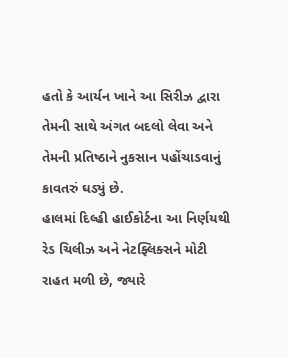હતો કે આર્યન ખાને આ સિરીઝ દ્વારા તેમની સાથે અંગત બદલો લેવા અને તેમની પ્રતિષ્ઠાને નુકસાન પહોંચાડવાનું કાવતરું ઘડ્યું છે.
હાલમાં દિલ્હી હાઈકોર્ટના આ નિર્ણયથી રેડ ચિલીઝ અને નેટફ્લિક્સને મોટી રાહત મળી છે, જ્યારે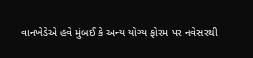વાનખેડેએ હવે મુંબઈ કે અન્ય યોગ્ય ફોરમ પર નવેસરથી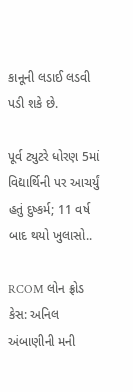કાનૂની લડાઈ લડવી પડી શકે છે.

પૂર્વ ટ્યુટરે ધોરણ 5માં વિદ્યાર્થિની પર આચર્યું હતું દુષ્કર્મ; 11 વર્ષ બાદ થયો ખુલાસો..

RCOM લોન ફ્રોડ કેસ: અનિલ અંબાણીની મની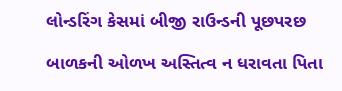લોન્ડરિંગ કેસમાં બીજી રાઉન્ડની પૂછપરછ

બાળકની ઓળખ અસ્તિત્વ ન ધરાવતા પિતા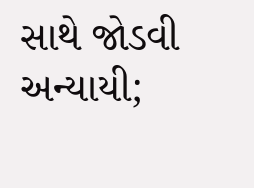સાથે જોડવી અન્યાયી;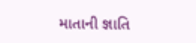માતાની જ્ઞાતિ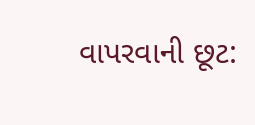વાપરવાની છૂટ: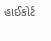હાઈકોર્ટ